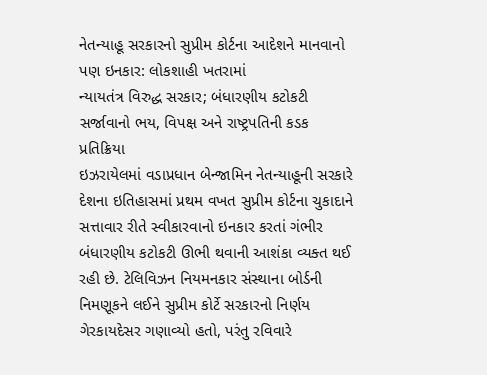નેતન્યાહૂ સરકારનો સુપ્રીમ કોર્ટના આદેશને માનવાનો પણ ઇનકાર: લોકશાહી ખતરામાં
ન્યાયતંત્ર વિરુદ્ધ સરકાર; બંધારણીય કટોકટી સર્જાવાનો ભય, વિપક્ષ અને રાષ્ટ્રપતિની કડક પ્રતિક્રિયા
ઇઝરાયેલમાં વડાપ્રધાન બેન્જામિન નેતન્યાહૂની સરકારે દેશના ઇતિહાસમાં પ્રથમ વખત સુપ્રીમ કોર્ટના ચુકાદાને સત્તાવાર રીતે સ્વીકારવાનો ઇનકાર કરતાં ગંભીર બંધારણીય કટોકટી ઊભી થવાની આશંકા વ્યક્ત થઈ રહી છે. ટેલિવિઝન નિયમનકાર સંસ્થાના બોર્ડની નિમણૂકને લઈને સુપ્રીમ કોર્ટે સરકારનો નિર્ણય ગેરકાયદેસર ગણાવ્યો હતો, પરંતુ રવિવારે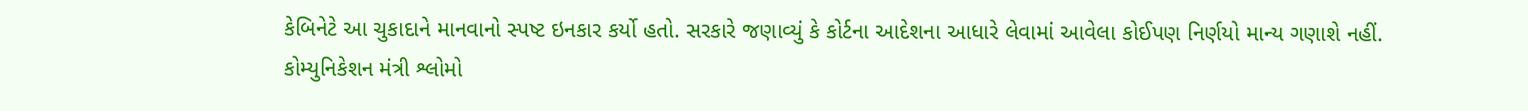કેબિનેટે આ ચુકાદાને માનવાનો સ્પષ્ટ ઇનકાર કર્યો હતો. સરકારે જણાવ્યું કે કોર્ટના આદેશના આધારે લેવામાં આવેલા કોઈપણ નિર્ણયો માન્ય ગણાશે નહીં.
કોમ્યુનિકેશન મંત્રી શ્લોમો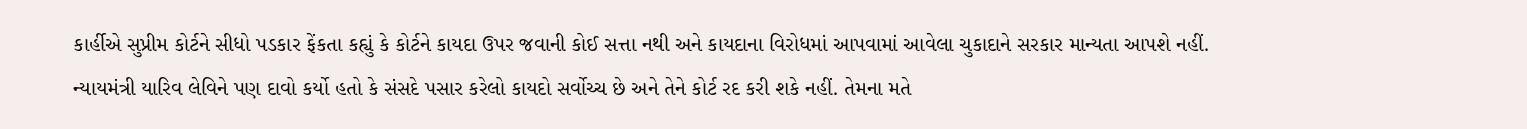કાર્હીએ સુપ્રીમ કોર્ટને સીધો પડકાર ફેંકતા કહ્યું કે કોર્ટને કાયદા ઉપર જવાની કોઈ સત્તા નથી અને કાયદાના વિરોધમાં આપવામાં આવેલા ચુકાદાને સરકાર માન્યતા આપશે નહીં. ન્યાયમંત્રી યારિવ લેવિને પણ દાવો કર્યો હતો કે સંસદે પસાર કરેલો કાયદો સર્વોચ્ચ છે અને તેને કોર્ટ રદ કરી શકે નહીં. તેમના મતે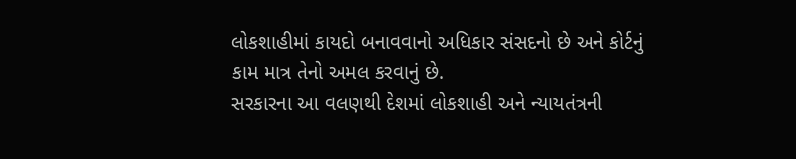લોકશાહીમાં કાયદો બનાવવાનો અધિકાર સંસદનો છે અને કોર્ટનું કામ માત્ર તેનો અમલ કરવાનું છે.
સરકારના આ વલણથી દેશમાં લોકશાહી અને ન્યાયતંત્રની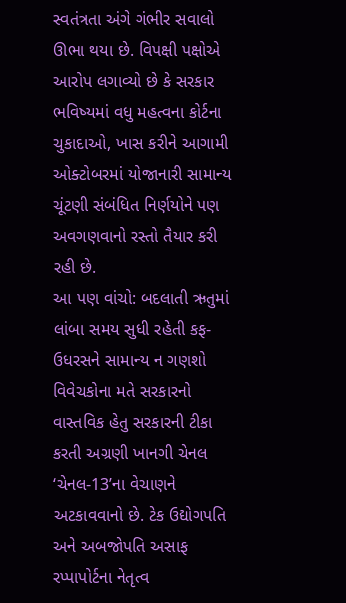સ્વતંત્રતા અંગે ગંભીર સવાલો ઊભા થયા છે. વિપક્ષી પક્ષોએ આરોપ લગાવ્યો છે કે સરકાર ભવિષ્યમાં વધુ મહત્વના કોર્ટના ચુકાદાઓ, ખાસ કરીને આગામી ઓક્ટોબરમાં યોજાનારી સામાન્ય ચૂંટણી સંબંધિત નિર્ણયોને પણ અવગણવાનો રસ્તો તૈયાર કરી રહી છે.
આ પણ વાંચો: બદલાતી ઋતુમાં લાંબા સમય સુધી રહેતી કફ-ઉધરસને સામાન્ય ન ગણશો
વિવેચકોના મતે સરકારનો વાસ્તવિક હેતુ સરકારની ટીકા કરતી અગ્રણી ખાનગી ચેનલ ‘ચેનલ-13’ના વેચાણને અટકાવવાનો છે. ટેક ઉદ્યોગપતિ અને અબજોપતિ અસાફ રપ્પાપોર્ટના નેતૃત્વ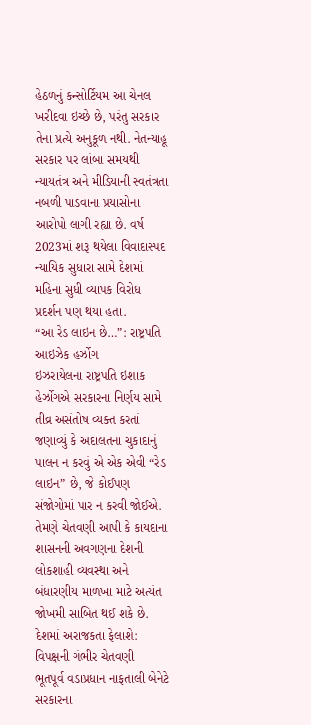હેઠળનું કન્સોર્ટિયમ આ ચેનલ ખરીદવા ઇચ્છે છે, પરંતુ સરકાર તેના પ્રત્યે અનુકૂળ નથી. નેતન્યાહૂ સરકાર પર લાંબા સમયથી ન્યાયતંત્ર અને મીડિયાની સ્વતંત્રતા નબળી પાડવાના પ્રયાસોના આરોપો લાગી રહ્યા છે. વર્ષ 2023માં શરૂ થયેલા વિવાદાસ્પદ ન્યાયિક સુધારા સામે દેશમાં મહિના સુધી વ્યાપક વિરોધ પ્રદર્શન પણ થયા હતા.
“આ રેડ લાઇન છે…”: રાષ્ટ્રપતિ આઇઝેક હર્ઝોગ
ઇઝરાયેલના રાષ્ટ્રપતિ ઇશાક હેર્ઝોગએ સરકારના નિર્ણય સામે તીવ્ર અસંતોષ વ્યક્ત કરતાં જણાવ્યું કે અદાલતના ચુકાદાનું પાલન ન કરવું એ એક એવી “રેડ લાઇન” છે, જે કોઈપણ સંજોગોમાં પાર ન કરવી જોઈએ. તેમણે ચેતવણી આપી કે કાયદાના શાસનની અવગણના દેશની લોકશાહી વ્યવસ્થા અને બંધારણીય માળખા માટે અત્યંત જોખમી સાબિત થઈ શકે છે.
દેશમાં અરાજકતા ફેલાશે: વિપક્ષની ગંભીર ચેતવણી
ભૂતપૂર્વ વડાપ્રધાન નાફતાલી બેનેટે સરકારના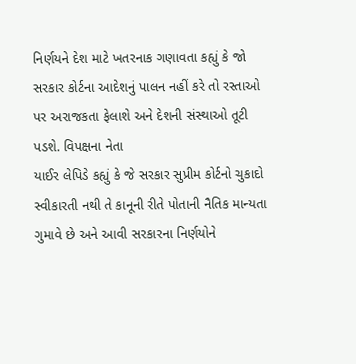નિર્ણયને દેશ માટે ખતરનાક ગણાવતા કહ્યું કે જો સરકાર કોર્ટના આદેશનું પાલન નહીં કરે તો રસ્તાઓ પર અરાજકતા ફેલાશે અને દેશની સંસ્થાઓ તૂટી પડશે. વિપક્ષના નેતા
યાઈર લેપિડે કહ્યું કે જે સરકાર સુપ્રીમ કોર્ટનો ચુકાદો સ્વીકારતી નથી તે કાનૂની રીતે પોતાની નૈતિક માન્યતા ગુમાવે છે અને આવી સરકારના નિર્ણયોને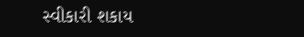સ્વીકારી શકાય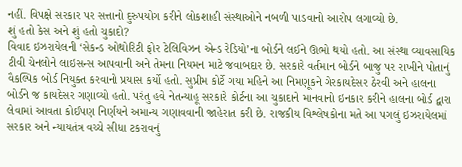નહીં. વિપક્ષે સરકાર પર સત્તાનો દુરુપયોગ કરીને લોકશાહી સંસ્થાઓને નબળી પાડવાનો આરોપ લગાવ્યો છે.
શું હતો કેસ અને શું હતો ચુકાદો?
વિવાદ ઇઝરાયેલની ‘સેકન્ડ ઓથોરિટી ફોર ટેલિવિઝન એન્ડ રેડિયો’ના બોર્ડને લઈને ઊભો થયો હતો. આ સંસ્થા વ્યાવસાયિક ટીવી ચેનલોને લાઇસન્સ આપવાની અને તેમના નિયમન માટે જવાબદાર છે. સરકારે વર્તમાન બોર્ડને બાજુ પર રાખીને પોતાનું વૈકલ્પિક બોર્ડ નિયુક્ત કરવાનો પ્રયાસ કર્યો હતો. સુપ્રીમ કોર્ટે ગયા મહિને આ નિમણૂકને ગેરકાયદેસર ઠેરવી અને હાલના બોર્ડને જ કાયદેસર ગણાવ્યો હતો. પરંતુ હવે નેતન્યાહૂ સરકારે કોર્ટના આ ચુકાદાને માનવાનો ઇનકાર કરીને હાલના બોર્ડ દ્વારા લેવામાં આવતા કોઈપણ નિર્ણયને અમાન્ય ગણાવવાની જાહેરાત કરી છે. રાજકીય વિશ્લેષકોના મતે આ પગલું ઇઝરાયેલમાં સરકાર અને ન્યાયતંત્ર વચ્ચે સીધા ટકરાવનું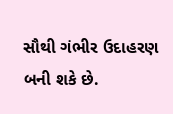સૌથી ગંભીર ઉદાહરણ બની શકે છે.